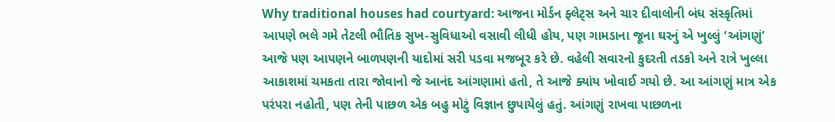Why traditional houses had courtyard: આજના મોર્ડન ફ્લેટ્સ અને ચાર દીવાલોની બંધ સંસ્કૃતિમાં આપણે ભલે ગમે તેટલી ભૌતિક સુખ-સુવિધાઓ વસાવી લીધી હોય, પણ ગામડાના જૂના ઘરનું એ ખુલ્લું ‘આંગણું’ આજે પણ આપણને બાળપણની યાદોમાં સરી પડવા મજબૂર કરે છે. વહેલી સવારનો કુદરતી તડકો અને રાત્રે ખુલ્લા આકાશમાં ચમકતા તારા જોવાનો જે આનંદ આંગણામાં હતો, તે આજે ક્યાંય ખોવાઈ ગયો છે. આ આંગણું માત્ર એક પરંપરા નહોતી, પણ તેની પાછળ એક બહુ મોટું વિજ્ઞાન છુપાયેલું હતું. આંગણું રાખવા પાછળના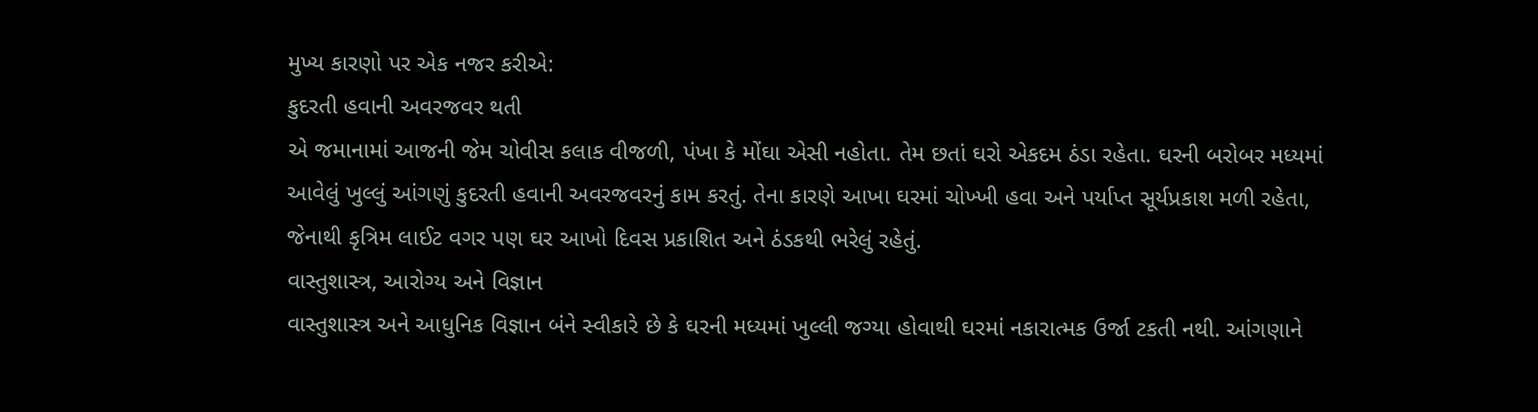મુખ્ય કારણો પર એક નજર કરીએ:
કુદરતી હવાની અવરજવર થતી
એ જમાનામાં આજની જેમ ચોવીસ કલાક વીજળી, પંખા કે મોંઘા એસી નહોતા. તેમ છતાં ઘરો એકદમ ઠંડા રહેતા. ઘરની બરોબર મધ્યમાં આવેલું ખુલ્લું આંગણું કુદરતી હવાની અવરજવરનું કામ કરતું. તેના કારણે આખા ઘરમાં ચોખ્ખી હવા અને પર્યાપ્ત સૂર્યપ્રકાશ મળી રહેતા, જેનાથી કૃત્રિમ લાઈટ વગર પણ ઘર આખો દિવસ પ્રકાશિત અને ઠંડકથી ભરેલું રહેતું.
વાસ્તુશાસ્ત્ર, આરોગ્ય અને વિજ્ઞાન
વાસ્તુશાસ્ત્ર અને આધુનિક વિજ્ઞાન બંને સ્વીકારે છે કે ઘરની મધ્યમાં ખુલ્લી જગ્યા હોવાથી ઘરમાં નકારાત્મક ઉર્જા ટકતી નથી. આંગણાને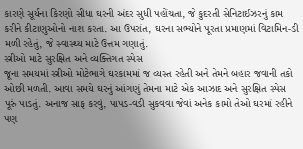કારણે સૂર્યના કિરણો સીધા ઘરની અંદર સુધી પહોંચતા, જે કુદરતી સેનિટાઈઝરનું કામ કરીને કીટાણુઓનો નાશ કરતા. આ ઉપરાંત, ઘરના સભ્યોને પૂરતા પ્રમાણમાં વિટામિન-ડી મળી રહેતું, જે સ્વાસ્થ્ય માટે ઉત્તમ ગણાતું.
સ્ત્રીઓ માટે સુરક્ષિત અને વ્યક્તિગત સ્પેસ
જૂના સમયમાં સ્ત્રીઓ મોટેભાગે ઘરકામમાં જ વ્યસ્ત રહેતી અને તેમને બહાર જવાની તકો ઓછી મળતી. આવા સમયે ઘરનું આંગણું તેમના માટે એક આઝાદ અને સુરક્ષિત સ્પેસ પૂરું પાડતું. અનાજ સાફ કરવું, પાપડ-વડી સુકવવા જેવાં અનેક કામો તેઓ ઘરમાં રહીને પણ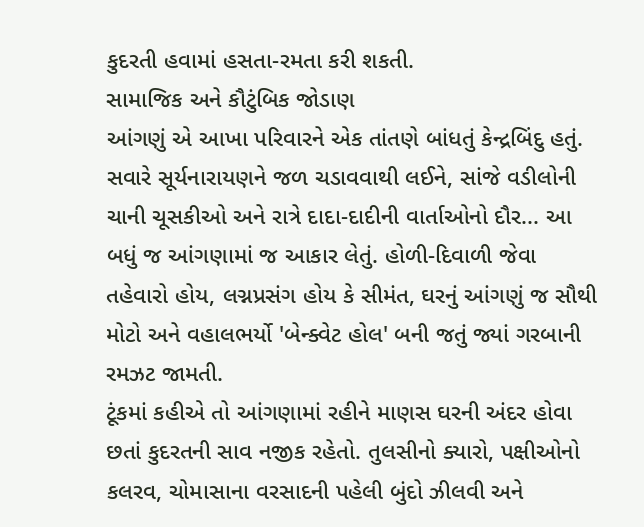કુદરતી હવામાં હસતા-રમતા કરી શકતી.
સામાજિક અને કૌટુંબિક જોડાણ
આંગણું એ આખા પરિવારને એક તાંતણે બાંધતું કેન્દ્રબિંદુ હતું. સવારે સૂર્યનારાયણને જળ ચડાવવાથી લઈને, સાંજે વડીલોની ચાની ચૂસકીઓ અને રાત્રે દાદા-દાદીની વાર્તાઓનો દૌર... આ બધું જ આંગણામાં જ આકાર લેતું. હોળી-દિવાળી જેવા તહેવારો હોય, લગ્નપ્રસંગ હોય કે સીમંત, ઘરનું આંગણું જ સૌથી મોટો અને વહાલભર્યો 'બેન્ક્વેટ હોલ' બની જતું જ્યાં ગરબાની રમઝટ જામતી.
ટૂંકમાં કહીએ તો આંગણામાં રહીને માણસ ઘરની અંદર હોવા છતાં કુદરતની સાવ નજીક રહેતો. તુલસીનો ક્યારો, પક્ષીઓનો કલરવ, ચોમાસાના વરસાદની પહેલી બુંદો ઝીલવી અને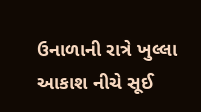ઉનાળાની રાત્રે ખુલ્લા આકાશ નીચે સૂઈ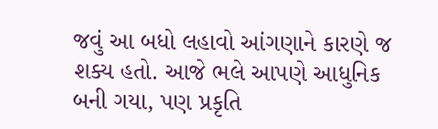જવું આ બધો લહાવો આંગણાને કારણે જ શક્ય હતો. આજે ભલે આપણે આધુનિક બની ગયા, પણ પ્રકૃતિ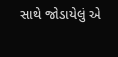સાથે જોડાયેલું એ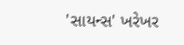'સાયન્સ' ખરેખર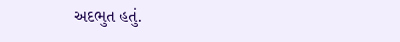અદભુત હતું.